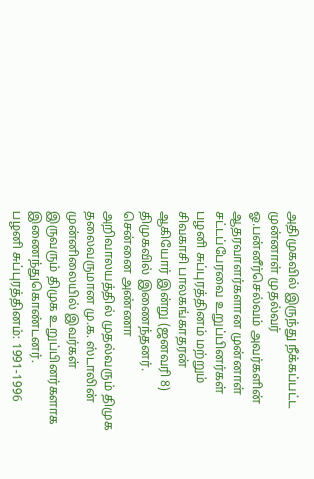அதிமுகவில் இருந்து நீக்கப்பட்ட முன்னாள் முதல்வர் ஓ.பன்னீர்செல்வம் அவர்களின் ஆதரவாளர்களான முன்னாள் சட்டப்பேரவை உறுப்பினர்கள் பழனி சுப்புரத்தினம் மற்றும் சிவகாசி பாலகங்காதரன் ஆகியோர் இன்று (ஜனவரி 8) திமுகவில் இணைந்தனர்.
சென்னை அண்ணா அறிவாலயத்தில் முதல்வரும் திமுக தலைவருமான மு.க. ஸ்டாலின் முன்னிலையில் இவர்கள் இருவரும் திமுக உறுப்பினர்களாக இணைந்துகொண்டனர்.
பழனி சுப்புரத்தினம்: 1991-1996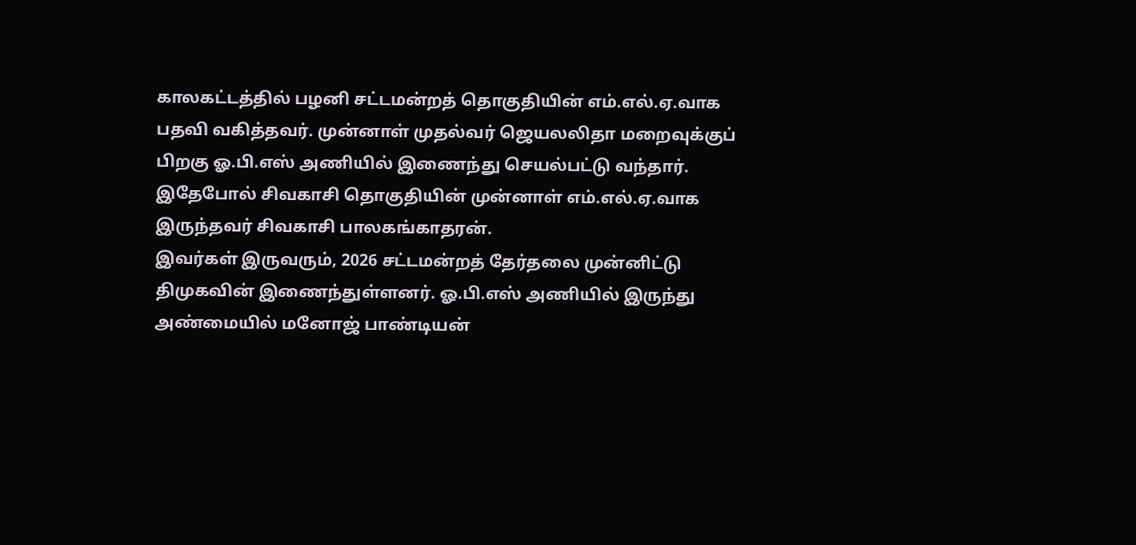காலகட்டத்தில் பழனி சட்டமன்றத் தொகுதியின் எம்.எல்.ஏ.வாக பதவி வகித்தவர். முன்னாள் முதல்வர் ஜெயலலிதா மறைவுக்குப் பிறகு ஓ.பி.எஸ் அணியில் இணைந்து செயல்பட்டு வந்தார்.
இதேபோல் சிவகாசி தொகுதியின் முன்னாள் எம்.எல்.ஏ.வாக இருந்தவர் சிவகாசி பாலகங்காதரன்.
இவர்கள் இருவரும், 2026 சட்டமன்றத் தேர்தலை முன்னிட்டு திமுகவின் இணைந்துள்ளனர். ஓ.பி.எஸ் அணியில் இருந்து அண்மையில் மனோஜ் பாண்டியன்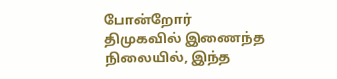போன்றோர் திமுகவில் இணைந்த நிலையில், இந்த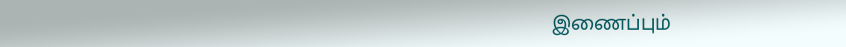இணைப்பும்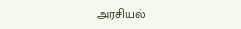அரசியல்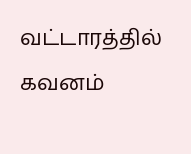வட்டாரத்தில் கவனம்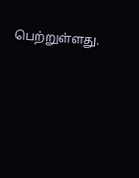பெற்றுள்ளது.